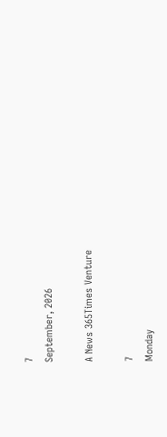7
September, 2026

A News 365Times Venture

7
Monday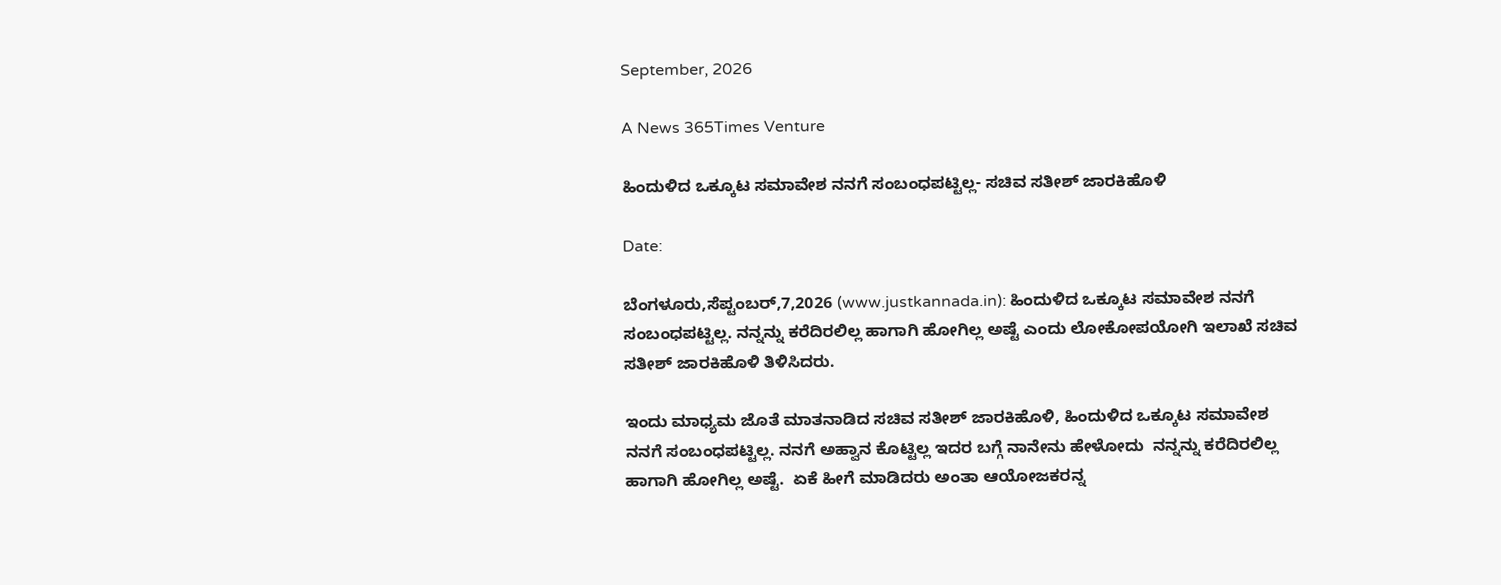September, 2026

A News 365Times Venture

ಹಿಂದುಳಿದ ಒಕ್ಕೂಟ ಸಮಾವೇಶ ನನಗೆ ಸಂಬಂಧಪಟ್ಟಿಲ್ಲ- ಸಚಿವ ಸತೀಶ್ ಜಾರಕಿಹೊಳಿ

Date:

ಬೆಂಗಳೂರು,ಸೆಪ್ಟಂಬರ್,7,2026 (www.justkannada.in): ಹಿಂದುಳಿದ ಒಕ್ಕೂಟ ಸಮಾವೇಶ ನನಗೆ ಸಂಬಂಧಪಟ್ಟಿಲ್ಲ. ನನ್ನನ್ನು ಕರೆದಿರಲಿಲ್ಲ ಹಾಗಾಗಿ ಹೋಗಿಲ್ಲ ಅಷ್ಟೆ ಎಂದು ಲೋಕೋಪಯೋಗಿ ಇಲಾಖೆ ಸಚಿವ ಸತೀಶ್ ಜಾರಕಿಹೊಳಿ ತಿಳಿಸಿದರು.

ಇಂದು ಮಾಧ್ಯಮ ಜೊತೆ ಮಾತನಾಡಿದ ಸಚಿವ ಸತೀಶ್ ಜಾರಕಿಹೊಳಿ, ಹಿಂದುಳಿದ ಒಕ್ಕೂಟ ಸಮಾವೇಶ ನನಗೆ ಸಂಬಂಧಪಟ್ಟಿಲ್ಲ. ನನಗೆ ಅಹ್ವಾನ ಕೊಟ್ಟಿಲ್ಲ ಇದರ ಬಗ್ಗೆ ನಾನೇನು ಹೇಳೋದು  ನನ್ನನ್ನು ಕರೆದಿರಲಿಲ್ಲ ಹಾಗಾಗಿ ಹೋಗಿಲ್ಲ ಅಷ್ಟೆ.  ಏಕೆ ಹೀಗೆ ಮಾಡಿದರು ಅಂತಾ ಆಯೋಜಕರನ್ನ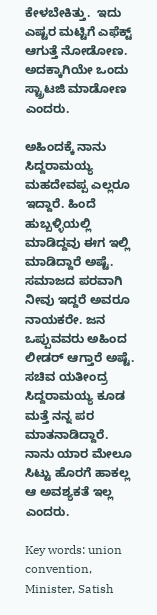ಕೇಳಬೇಕಿತ್ತು.  ಇದು ಎಷ್ಟರ ಮಟ್ಟಿಗೆ ಎಫೆಕ್ಟ್ ಆಗುತ್ತೆ ನೋಡೋಣ.  ಅದಕ್ಕಾಗಿಯೇ ಒಂದು ಸ್ಟ್ರಾಟಜಿ ಮಾಡೋಣ ಎಂದರು.

ಅಹಿಂದಕ್ಕೆ ನಾನು ಸಿದ್ದರಾಮಯ್ಯ ಮಹದೇವಪ್ಪ ಎಲ್ಲರೂ ಇದ್ದಾರೆ. ಹಿಂದೆ ಹುಬ್ಬಳ್ಳಿಯಲ್ಲಿ ಮಾಡಿದ್ದವು ಈಗ ಇಲ್ಲಿ ಮಾಡಿದ್ದಾರೆ ಅಷ್ಟೆ. ಸಮಾಜದ ಪರವಾಗಿ ನೀವು ಇದ್ದರೆ ಅವರೂ ನಾಯಕರೇ. ಜನ ಒಪ್ಪುವವರು ಅಹಿಂದ ಲೀಡರ್ ಆಗ್ತಾರೆ ಅಷ್ಟೆ.  ಸಚಿವ ಯತೀಂದ್ರ ಸಿದ್ದರಾಮಯ್ಯ ಕೂಡ ಮತ್ತೆ ನನ್ನ ಪರ ಮಾತನಾಡಿದ್ದಾರೆ.  ನಾನು ಯಾರ ಮೇಲೂ ಸಿಟ್ಟು ಹೊರಗೆ ಹಾಕಲ್ಲ ಆ ಅವಶ್ಯಕತೆ ಇಲ್ಲ ಎಂದರು.

Key words: union convention, Minister, Satish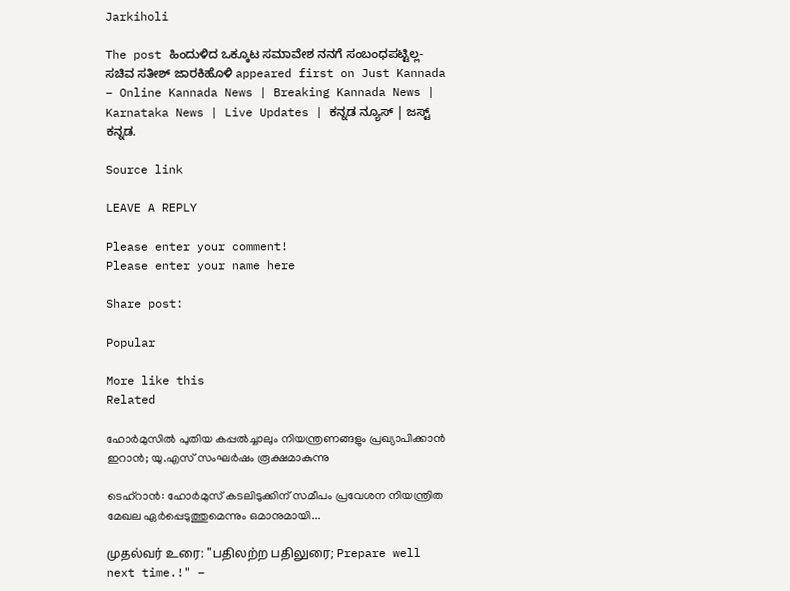Jarkiholi

The post ಹಿಂದುಳಿದ ಒಕ್ಕೂಟ ಸಮಾವೇಶ ನನಗೆ ಸಂಬಂಧಪಟ್ಟಿಲ್ಲ- ಸಚಿವ ಸತೀಶ್ ಜಾರಕಿಹೊಳಿ appeared first on Just Kannada – Online Kannada News | Breaking Kannada News | Karnataka News | Live Updates | ಕನ್ನಡ ನ್ಯೂಸ್ | ಜಸ್ಟ್ ಕನ್ನಡ.

Source link

LEAVE A REPLY

Please enter your comment!
Please enter your name here

Share post:

Popular

More like this
Related

ഹോർമുസിൽ പുതിയ കപ്പൽച്ചാലും നിയന്ത്രണങ്ങളും പ്രഖ്യാപിക്കാൻ ഇറാൻ; യു.എസ് സംഘർഷം രൂക്ഷമാകുന്നു

ടെഹ്‌റാൻ: ഹോർമുസ് കടലിടുക്കിന് സമീപം പ്രവേശന നിയന്ത്രിത മേഖല ഏർപ്പെടുത്തുമെന്നും ഒമാനുമായി...

முதல்வர் உரை: "பதிலற்ற பதிலுரை; Prepare well next time.!" –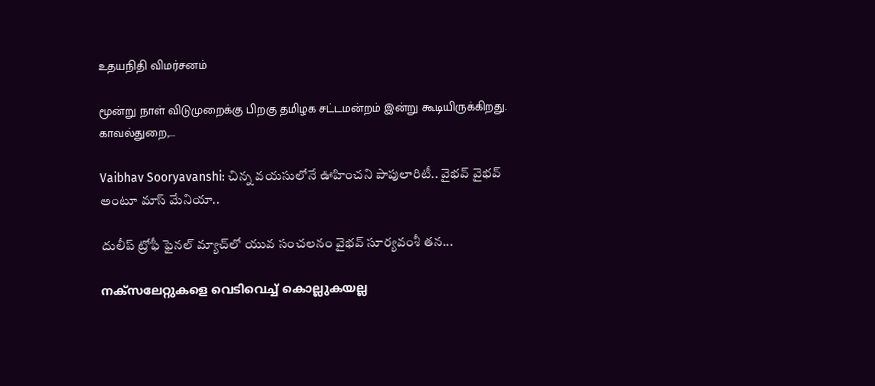உதயநிதி விமர்சனம்

மூன்று நாள் விடுமுறைக்கு பிறகு தமிழக சட்டமன்றம் இன்று கூடியிருக்கிறது. காவல்துறை,...

Vaibhav Sooryavanshi: చిన్న వయసులోనే ఊహించని పాపులారిటీ.. వైభవ్ వైభవ్ అంటూ మాస్ మేనియా..

దులీప్ ట్రోఫీ ఫైనల్ మ్యాచ్‌లో యువ సంచలనం వైభవ్ సూర్యవంశీ తన...

നക്‌സലേറ്റുകളെ വെടിവെച്ച് കൊല്ലുകയല്ല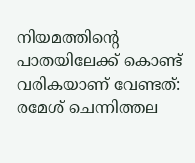നിയമത്തിന്റെ പാതയിലേക്ക് കൊണ്ട് വരികയാണ് വേണ്ടത്: രമേശ് ചെന്നിത്തല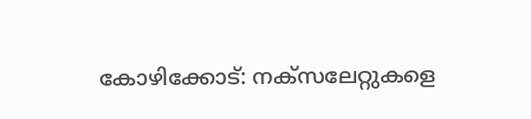കോഴിക്കോട്: നക്‌സലേറ്റുകളെ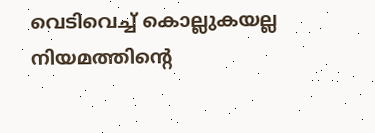വെടിവെച്ച് കൊല്ലുകയല്ല നിയമത്തിന്റെ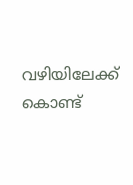വഴിയിലേക്ക് കൊണ്ട്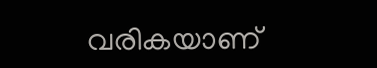വരികയാണ്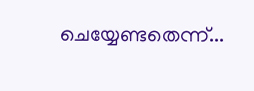ചെയ്യേണ്ടതെന്ന്...